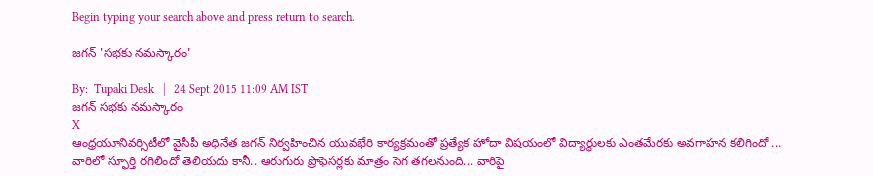Begin typing your search above and press return to search.

జగన్ 'సభకు నమస్కారం'

By:  Tupaki Desk   |   24 Sept 2015 11:09 AM IST
జగన్ సభకు నమస్కారం
X
ఆంధ్రయూనివర్సిటీలో వైసీపీ అధినేత జగన్ నిర్వహించిన యువభేరి కార్యక్రమంతో ప్రత్యేక హోదా విషయంలో విద్యార్థులకు ఎంతమేరకు అవగాహన కలిగిందో ... వారిలో స్ఫూర్తి రగిలిందో తెలియదు కానీ.. ఆరుగురు ప్రొఫెసర్లకు మాత్రం సెగ తగలనుంది... వారిపై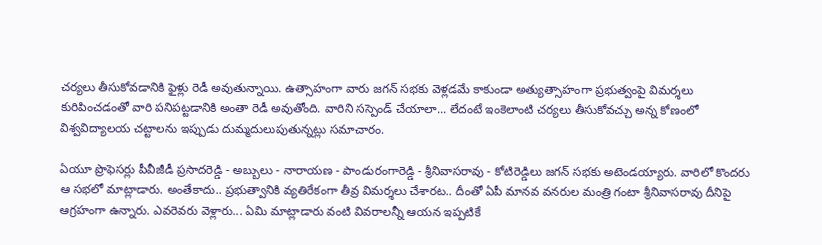చర్యలు తీసుకోవడానికి ఫైళ్లు రెడీ అవుతున్నాయి. ఉత్సాహంగా వారు జగన్ సభకు వెళ్లడమే కాకుండా అత్యుత్సాహంగా ప్రభుత్వంపై విమర్శలు కురిపించడంతో వారి పనిపట్టడానికి అంతా రెడీ అవుతోంది. వారిని సస్పెండ్ చేయాలా... లేదంటే ఇంకెలాంటి చర్యలు తీసుకోవచ్చు అన్న కోణంలో విశ్వవిద్యాలయ చట్టాలను ఇప్పుడు దుమ్మదులుపుతున్నట్లు సమాచారం.

ఏయూ ప్రొఫెసర్లు పీవీజీడీ ప్రసాదరెడ్డి - అబ్బులు - నారాయణ - పాండురంగారెడ్డి - శ్రీనివాసరావు - కోటిరెడ్డిలు జగన్ సభకు అటెండయ్యారు. వారిలో కొందరు ఆ సభలో మాట్లాడారు. అంతేకాదు.. ప్రభుత్వానికి వ్యతిరేకంగా తీవ్ర విమర్శలు చేశారట.. దీంతో ఏపీ మానవ వనరుల మంత్రి గంటా శ్రీనివాసరావు దీనిపై ఆగ్రహంగా ఉన్నారు. ఎవరెవరు వెళ్లారు... ఏమి మాట్లాడారు వంటి వివరాలన్నీ ఆయన ఇప్పటికే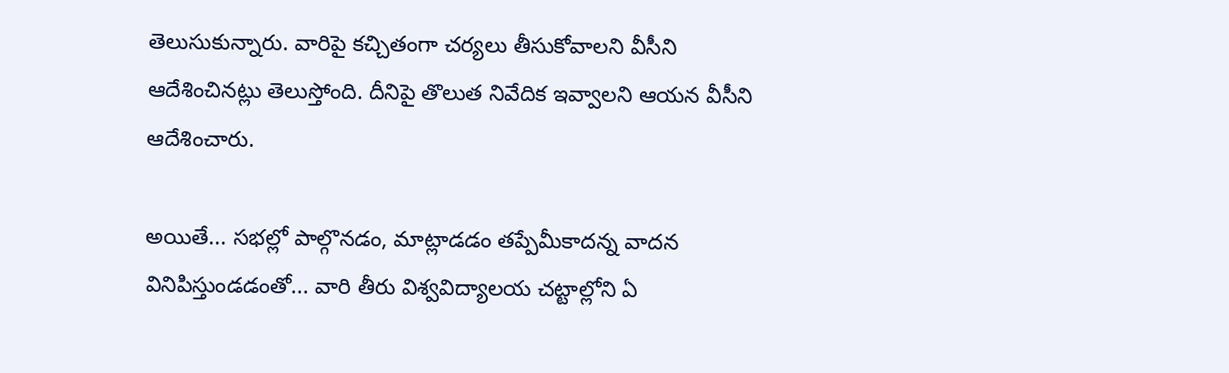తెలుసుకున్నారు. వారిపై కచ్చితంగా చర్యలు తీసుకోవాలని వీసీని ఆదేశించినట్లు తెలుస్తోంది. దీనిపై తొలుత నివేదిక ఇవ్వాలని ఆయన వీసీని ఆదేశించారు.

అయితే... సభల్లో పాల్గొనడం, మాట్లాడడం తప్పేమీకాదన్న వాదన వినిపిస్తుండడంతో... వారి తీరు విశ్వవిద్యాలయ చట్టాల్లోని ఏ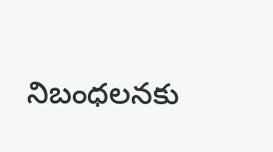నిబంధలనకు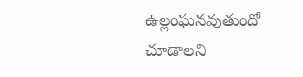ఉల్లంఘనవుతుందో చూడాలని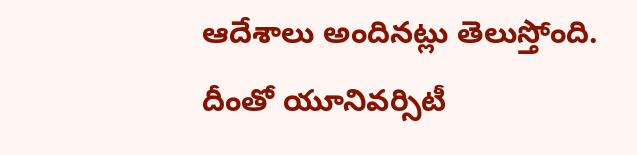ఆదేశాలు అందినట్లు తెలుస్తోంది. దీంతో యూనివర్సిటీ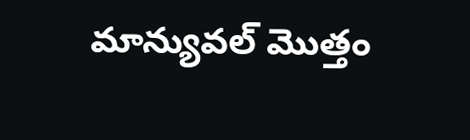మాన్యువల్ మొత్తం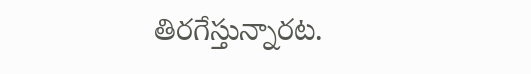తిరగేస్తున్నారట.